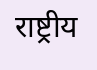राष्ट्रीय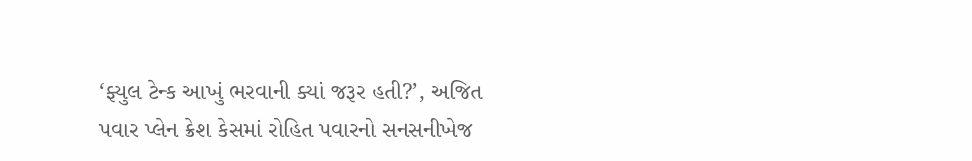‘ફ્યુલ ટેન્ક આખું ભરવાની ક્યાં જરૂર હતી?’, અજિત પવાર પ્લેન ક્રેશ કેસમાં રોહિત પવારનો સનસનીખેજ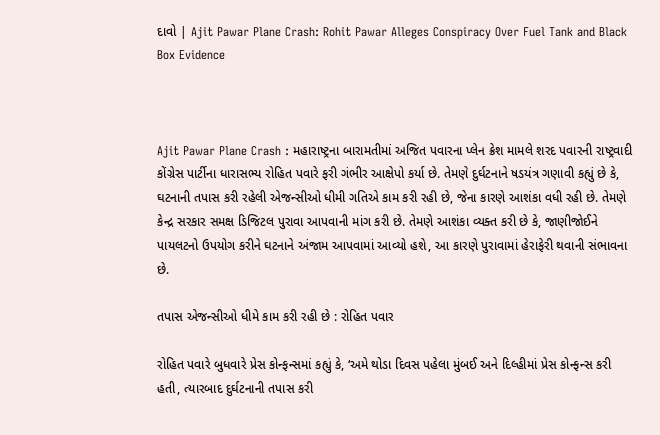દાવો | Ajit Pawar Plane Crash: Rohit Pawar Alleges Conspiracy Over Fuel Tank and Black Box Evidence



Ajit Pawar Plane Crash : મહારાષ્ટ્રના બારામતીમાં અજિત પવારના પ્લેન ક્રેશ મામલે શરદ પવારની રાષ્ટ્રવાદી કોંગ્રેસ પાર્ટીના ધારાસભ્ય રોહિત પવારે ફરી ગંભીર આક્ષેપો કર્યા છે. તેમણે દુર્ઘટનાને ષડયંત્ર ગણાવી કહ્યું છે કે, ઘટનાની તપાસ કરી રહેલી એજન્સીઓ ધીમી ગતિએ કામ કરી રહી છે, જેના કારણે આશંકા વધી રહી છે. તેમણે કેન્દ્ર સરકાર સમક્ષ ડિજિટલ પુરાવા આપવાની માંગ કરી છે. તેમણે આશંકા વ્યક્ત કરી છે કે, જાણીજોઈને પાયલટનો ઉપયોગ કરીને ઘટનાને અંજામ આપવામાં આવ્યો હશે, આ કારણે પુરાવામાં હેરાફેરી થવાની સંભાવના છે.

તપાસ એજન્સીઓ ધીમે કામ કરી રહી છે : રોહિત પવાર

રોહિત પવારે બુધવારે પ્રેસ કોન્ફન્સમાં કહ્યું કે, ‘અમે થોડા દિવસ પહેલા મુંબઈ અને દિલ્હીમાં પ્રેસ કોન્ફન્સ કરી હતી, ત્યારબાદ દુર્ઘટનાની તપાસ કરી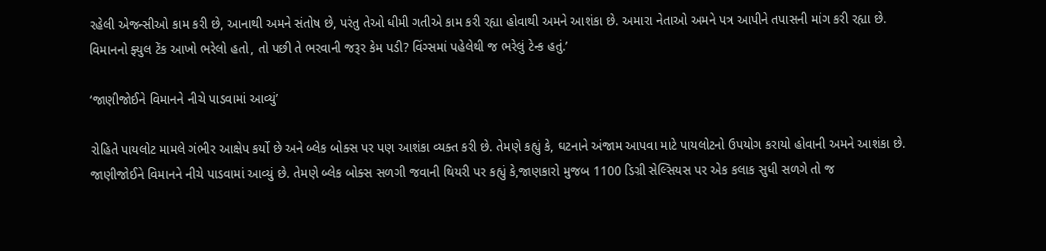રહેલી એજન્સીઓ કામ કરી છે, આનાથી અમને સંતોષ છે, પરંતુ તેઓ ધીમી ગતીએ કામ કરી રહ્યા હોવાથી અમને આશંકા છે. અમારા નેતાઓ અમને પત્ર આપીને તપાસની માંગ કરી રહ્યા છે. વિમાનનો ફ્યુલ ટેંક આખો ભરેલો હતો, તો પછી તે ભરવાની જરૂર કેમ પડી? વિંગ્સમાં પહેલેથી જ ભરેલું ટેન્ક હતું.’

‘જાણીજોઈને વિમાનને નીચે પાડવામાં આવ્યું’

રોહિતે પાયલોટ મામલે ગંભીર આક્ષેપ કર્યો છે અને બ્લેક બોક્સ પર પણ આશંકા વ્યક્ત કરી છે. તેમણે કહ્યું કે, ઘટનાને અંજામ આપવા માટે પાયલોટનો ઉપયોગ કરાયો હોવાની અમને આશંકા છે. જાણીજોઈને વિમાનને નીચે પાડવામાં આવ્યું છે. તેમણે બ્લેક બોક્સ સળગી જવાની થિયરી પર કહ્યું કે,જાણકારો મુજબ 1100 ડિગ્રી સેલ્સિયસ પર એક કલાક સુધી સળગે તો જ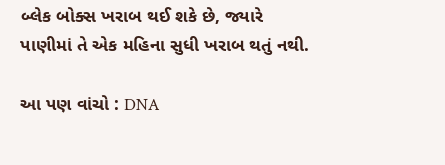બ્લેક બોક્સ ખરાબ થઈ શકે છે, જ્યારે પાણીમાં તે એક મહિના સુધી ખરાબ થતું નથી.

આ પણ વાંચો : DNA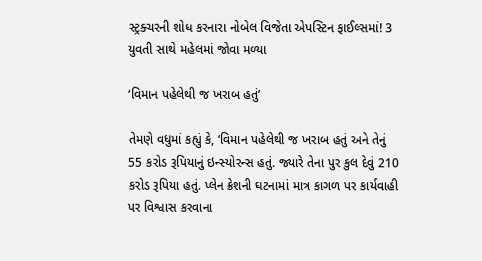સ્ટ્રક્ચરની શોધ કરનારા નોબેલ વિજેતા એપસ્ટિન ફાઈલ્સમાં! 3 યુવતી સાથે મહેલમાં જોવા મળ્યા

‘વિમાન પહેલેથી જ ખરાબ હતું’

તેમણે વધુમાં કહ્યું કે, ‘વિમાન પહેલેથી જ ખરાબ હતું અને તેનું 55 કરોડ રૂપિયાનું ઇન્સ્યોરન્સ હતું. જ્યારે તેના પુર કુલ દેવું 210 કરોડ રૂપિયા હતું. પ્લેન ક્રેશની ઘટનામાં માત્ર કાગળ પર કાર્યવાહી પર વિશ્વાસ કરવાના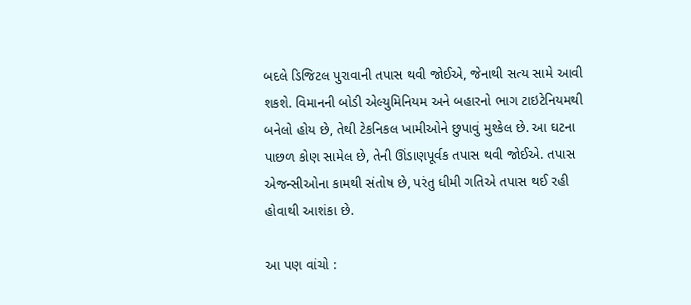બદલે ડિજિટલ પુરાવાની તપાસ થવી જોઈએ, જેનાથી સત્ય સામે આવી શકશે. વિમાનની બોડી એલ્યુમિનિયમ અને બહારનો ભાગ ટાઇટેનિયમથી બનેલો હોય છે, તેથી ટેકનિકલ ખામીઓને છુપાવું મુશ્કેલ છે. આ ઘટના પાછળ કોણ સામેલ છે, તેની ઊંડાણપૂર્વક તપાસ થવી જોઈએ. તપાસ એજન્સીઓના કામથી સંતોષ છે, પરંતુ ધીમી ગતિએ તપાસ થઈ રહી હોવાથી આશંકા છે.

આ પણ વાંચો :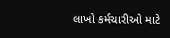લાખો કર્મચારીઓ માટે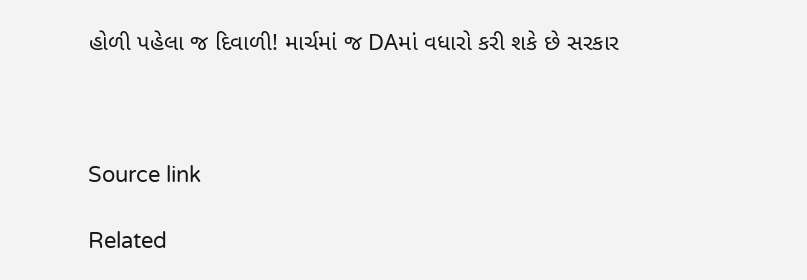હોળી પહેલા જ દિવાળી! માર્ચમાં જ DAમાં વધારો કરી શકે છે સરકાર



Source link

Related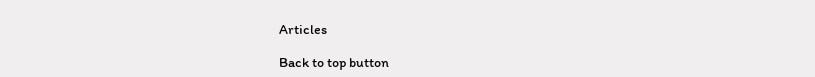Articles

Back to top button